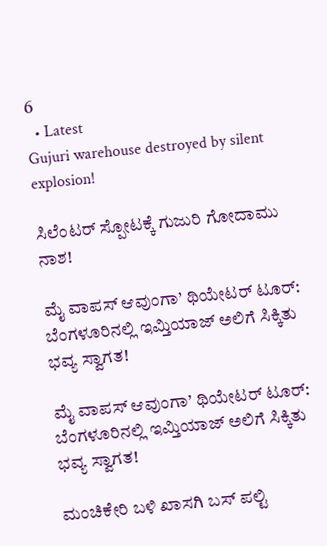6
  • Latest
Gujuri warehouse destroyed by silent explosion!

ಸಿಲೆಂಟರ್ ಸ್ಪೋಟಕ್ಕೆ ಗುಜುರಿ ಗೋದಾಮು ನಾಶ!

ಮೈ ವಾಪಸ್ ಆವುಂಗಾ’ ಥಿಯೇಟರ್ ಟೂರ್: ಬೆಂಗಳೂರಿನಲ್ಲಿ ಇಮ್ತಿಯಾಜ್ ಅಲಿಗೆ ಸಿಕ್ಕಿತು ಭವ್ಯ ಸ್ವಾಗತ!

ಮೈ ವಾಪಸ್ ಆವುಂಗಾ’ ಥಿಯೇಟರ್ ಟೂರ್: ಬೆಂಗಳೂರಿನಲ್ಲಿ ಇಮ್ತಿಯಾಜ್ ಅಲಿಗೆ ಸಿಕ್ಕಿತು ಭವ್ಯ ಸ್ವಾಗತ!

ಮಂಚಿಕೇರಿ‌ ಬಳಿ ಖಾಸಗಿ ಬಸ್ ಪಲ್ಟಿ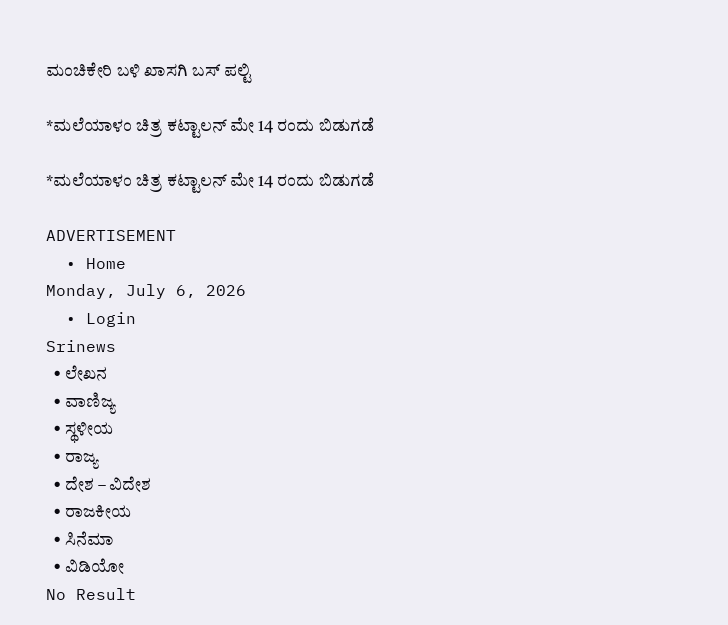ಮಂಚಿಕೇರಿ‌ ಬಳಿ ಖಾಸಗಿ ಬಸ್ ಪಲ್ಟಿ

*ಮಲೆಯಾಳಂ ಚಿತ್ರ ಕಟ್ಟಾಲನ್ ಮೇ 14 ರಂದು ಬಿಡುಗಡೆ

*ಮಲೆಯಾಳಂ ಚಿತ್ರ ಕಟ್ಟಾಲನ್ ಮೇ 14 ರಂದು ಬಿಡುಗಡೆ

ADVERTISEMENT
  • Home
Monday, July 6, 2026
  • Login
Srinews
  • ಲೇಖನ
  • ವಾಣಿಜ್ಯ
  • ಸ್ಥಳೀಯ
  • ರಾಜ್ಯ
  • ದೇಶ – ವಿದೇಶ
  • ರಾಜಕೀಯ
  • ಸಿನೆಮಾ
  • ವಿಡಿಯೋ
No Result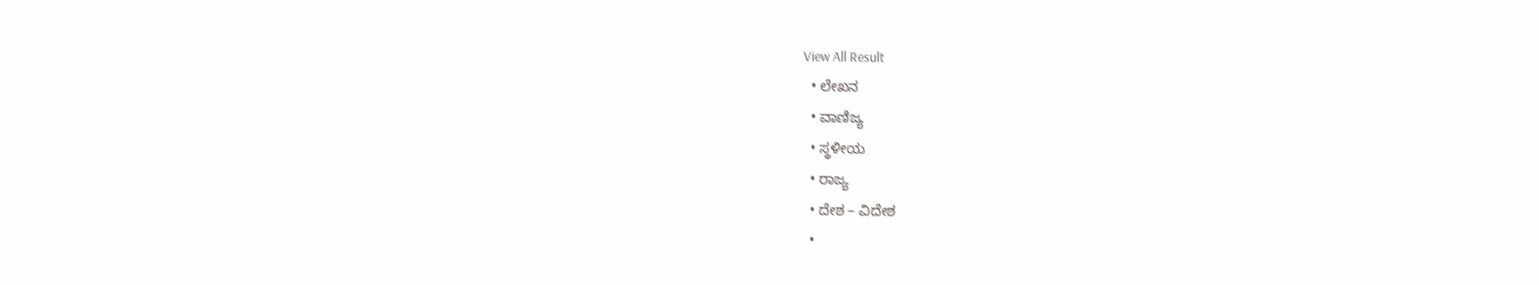View All Result
  • ಲೇಖನ
  • ವಾಣಿಜ್ಯ
  • ಸ್ಥಳೀಯ
  • ರಾಜ್ಯ
  • ದೇಶ – ವಿದೇಶ
  •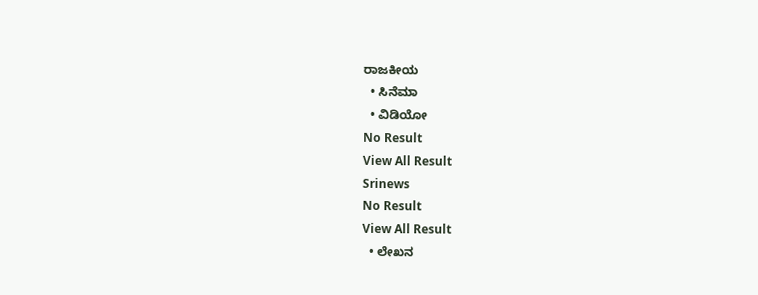ರಾಜಕೀಯ
  • ಸಿನೆಮಾ
  • ವಿಡಿಯೋ
No Result
View All Result
Srinews
No Result
View All Result
  • ಲೇಖನ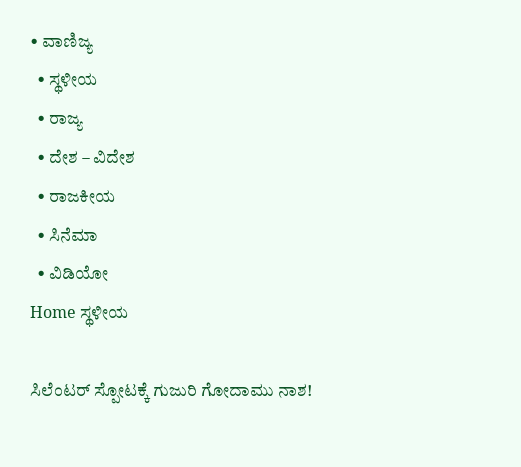• ವಾಣಿಜ್ಯ
  • ಸ್ಥಳೀಯ
  • ರಾಜ್ಯ
  • ದೇಶ – ವಿದೇಶ
  • ರಾಜಕೀಯ
  • ಸಿನೆಮಾ
  • ವಿಡಿಯೋ
Home ಸ್ಥಳೀಯ

ಸಿಲೆಂಟರ್ ಸ್ಪೋಟಕ್ಕೆ ಗುಜುರಿ ಗೋದಾಮು ನಾಶ!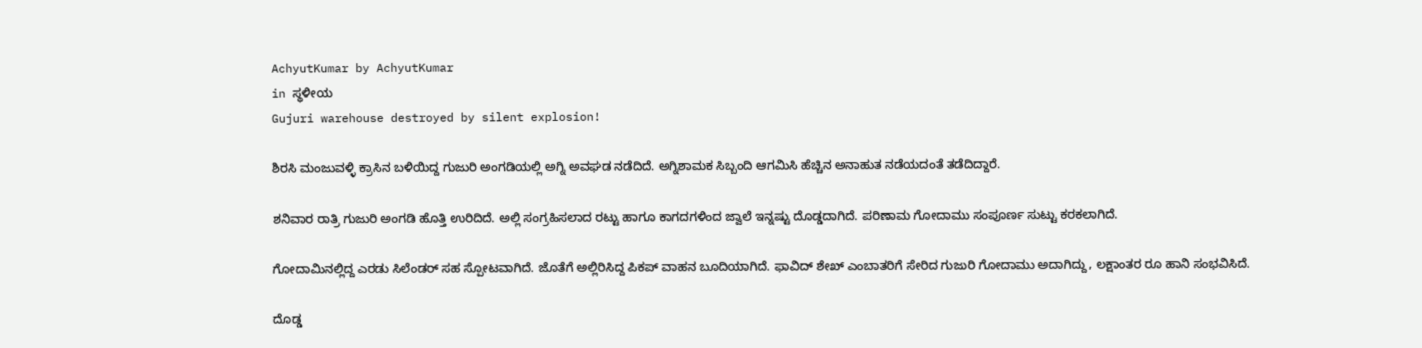AchyutKumar by AchyutKumar
in ಸ್ಥಳೀಯ
Gujuri warehouse destroyed by silent explosion!

ಶಿರಸಿ ಮಂಜುವಳ್ಳಿ ಕ್ರಾಸಿನ ಬಳಿಯಿದ್ದ ಗುಜುರಿ ಅಂಗಡಿಯಲ್ಲಿ ಅಗ್ನಿ ಅವಘಡ ನಡೆದಿದೆ. ಅಗ್ನಿಶಾಮಕ ಸಿಬ್ಬಂದಿ ಆಗಮಿಸಿ ಹೆಚ್ಚಿನ ಅನಾಹುತ ನಡೆಯದಂತೆ ತಡೆದಿದ್ದಾರೆ.

ಶನಿವಾರ ರಾತ್ರಿ ಗುಜುರಿ ಅಂಗಡಿ ಹೊತ್ತಿ ಉರಿದಿದೆ. ಅಲ್ಲಿ ಸಂಗ್ರಹಿಸಲಾದ ರಟ್ಟು ಹಾಗೂ ಕಾಗದಗಳಿಂದ ಜ್ವಾಲೆ ಇನ್ನಷ್ಟು ದೊಡ್ಡದಾಗಿದೆ. ಪರಿಣಾಮ ಗೋದಾಮು ಸಂಪೂರ್ಣ ಸುಟ್ಟು ಕರಕಲಾಗಿದೆ.

ಗೋದಾಮಿನಲ್ಲಿದ್ದ ಎರಡು ಸಿಲೆಂಡರ್ ಸಹ ಸ್ಪೋಟವಾಗಿದೆ. ಜೊತೆಗೆ ಅಲ್ಲಿರಿಸಿದ್ದ ಪಿಕಪ್ ವಾಹನ ಬೂದಿಯಾಗಿದೆ. ಫಾವಿದ್ ಶೇಖ್ ಎಂಬಾತರಿಗೆ ಸೇರಿದ ಗುಜುರಿ ಗೋದಾಮು ಅದಾಗಿದ್ದು, ಲಕ್ಷಾಂತರ ರೂ ಹಾನಿ ಸಂಭವಿಸಿದೆ.

ದೊಡ್ಡ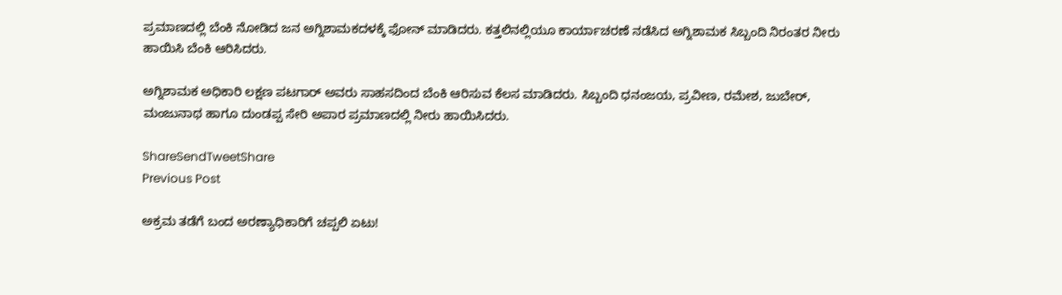ಪ್ರಮಾಣದಲ್ಲಿ ಬೆಂಕಿ ನೋಡಿದ ಜನ ಅಗ್ನಿಶಾಮಕದಳಕ್ಕೆ ಫೋನ್ ಮಾಡಿದರು. ಕತ್ತಲಿನಲ್ಲಿಯೂ ಕಾರ್ಯಾಚರಣೆ ನಡೆಸಿದ ಅಗ್ನಿಶಾಮಕ ಸಿಬ್ಬಂದಿ ನಿರಂತರ ನೀರು ಹಾಯಿಸಿ ಬೆಂಕಿ ಆರಿಸಿದರು.

ಅಗ್ನಿಶಾಮಕ ಅಧಿಕಾರಿ ಲಕ್ಷಣ ಪಟಗಾರ್ ಅವರು ಸಾಹಸದಿಂದ ಬೆಂಕಿ ಆರಿಸುವ ಕೆಲಸ ಮಾಡಿದರು. ಸಿಬ್ಬಂದಿ ಧನಂಜಯ, ಪ್ರವೀಣ, ರಮೇಶ, ಜುಬೇರ್, ಮಂಜುನಾಥ ಹಾಗೂ ದುಂಡಪ್ಪ ಸೇರಿ ಅಪಾರ ಪ್ರಮಾಣದಲ್ಲಿ ನೀರು ಹಾಯಿಸಿದರು.

ShareSendTweetShare
Previous Post

ಅಕ್ರಮ ತಡೆಗೆ ಬಂದ ಅರಣ್ಯಾಧಿಕಾರಿಗೆ ಚಪ್ಪಲಿ ಏಟು!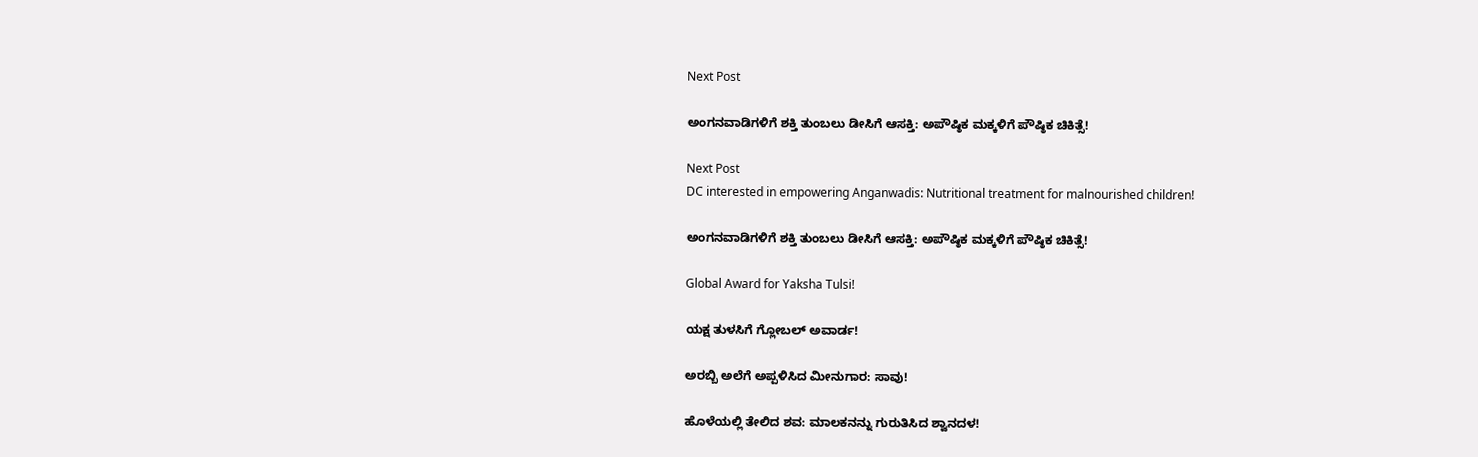Next Post

ಅಂಗನವಾಡಿಗಳಿಗೆ ಶಕ್ತಿ ತುಂಬಲು ಡೀಸಿಗೆ ಆಸಕ್ತಿ: ಅಪೌಷ್ಠಿಕ ಮಕ್ಕಳಿಗೆ ಪೌಷ್ಠಿಕ ಚಿಕಿತ್ಸೆ!

Next Post
DC interested in empowering Anganwadis: Nutritional treatment for malnourished children!

ಅಂಗನವಾಡಿಗಳಿಗೆ ಶಕ್ತಿ ತುಂಬಲು ಡೀಸಿಗೆ ಆಸಕ್ತಿ: ಅಪೌಷ್ಠಿಕ ಮಕ್ಕಳಿಗೆ ಪೌಷ್ಠಿಕ ಚಿಕಿತ್ಸೆ!

Global Award for Yaksha Tulsi!

ಯಕ್ಷ ತುಳಸಿಗೆ ಗ್ಲೋಬಲ್ ಅವಾರ್ಡ!

ಅರಬ್ಬಿ ಅಲೆಗೆ ಅಪ್ಪಳಿಸಿದ ಮೀನುಗಾರ: ಸಾವು!

ಹೊಳೆಯಲ್ಲಿ ತೇಲಿದ ಶವ: ಮಾಲಕನನ್ನು ಗುರುತಿಸಿದ ಶ್ವಾನದಳ!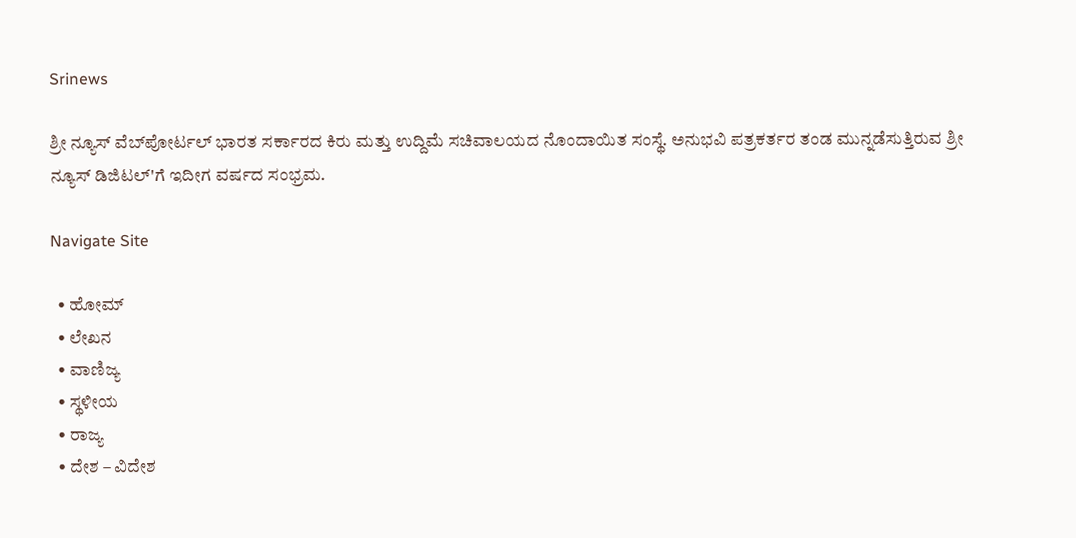Srinews

ಶ್ರೀ ನ್ಯೂಸ್ ವೆಬ್‌ಪೋರ್ಟಲ್ ಭಾರತ ಸರ್ಕಾರದ ಕಿರು ಮತ್ತು ಉದ್ದಿಮೆ ಸಚಿವಾಲಯದ ನೊಂದಾಯಿತ ಸಂಸ್ಥೆ. ಅನುಭವಿ ಪತ್ರಕರ್ತರ ತಂಡ ಮುನ್ನಡೆಸುತ್ತಿರುವ ಶ್ರೀ ನ್ಯೂಸ್ ಡಿಜಿಟಲ್'ಗೆ ಇದೀಗ ವರ್ಷದ ಸಂಭ್ರಮ.

Navigate Site

  • ಹೋಮ್
  • ಲೇಖನ
  • ವಾಣಿಜ್ಯ
  • ಸ್ಥಳೀಯ
  • ರಾಜ್ಯ
  • ದೇಶ – ವಿದೇಶ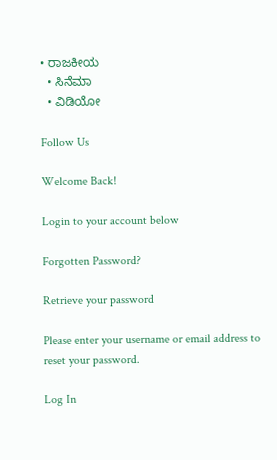• ರಾಜಕೀಯ
  • ಸಿನೆಮಾ
  • ವಿಡಿಯೋ

Follow Us

Welcome Back!

Login to your account below

Forgotten Password?

Retrieve your password

Please enter your username or email address to reset your password.

Log In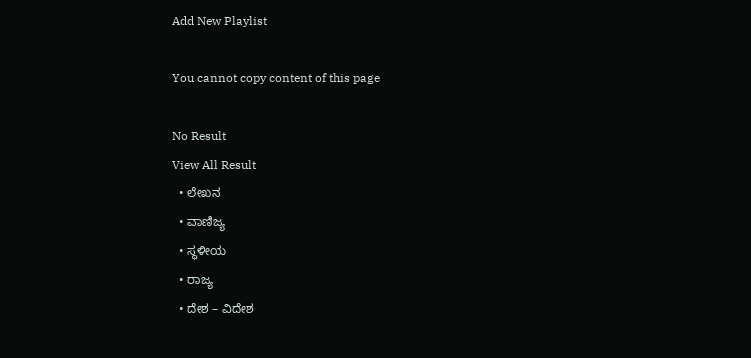Add New Playlist

You cannot copy content of this page

No Result
View All Result
  • ಲೇಖನ
  • ವಾಣಿಜ್ಯ
  • ಸ್ಥಳೀಯ
  • ರಾಜ್ಯ
  • ದೇಶ – ವಿದೇಶ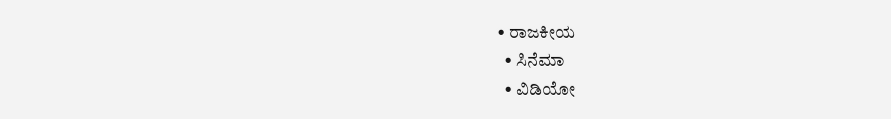• ರಾಜಕೀಯ
  • ಸಿನೆಮಾ
  • ವಿಡಿಯೋ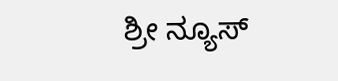ಶ್ರೀ ನ್ಯೂಸ್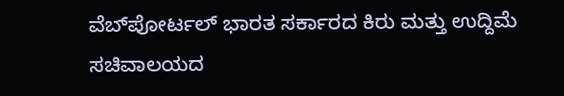ವೆಬ್‌ಪೋರ್ಟಲ್ ಭಾರತ ಸರ್ಕಾರದ ಕಿರು ಮತ್ತು ಉದ್ದಿಮೆ ಸಚಿವಾಲಯದ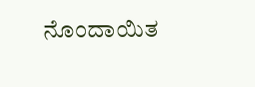ನೊಂದಾಯಿತ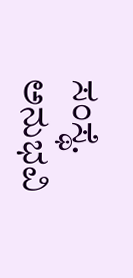ಸಂಸ್ಥೆ. ಅನುಭವಿ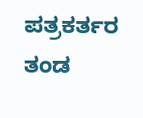ಪತ್ರಕರ್ತರ ತಂಡ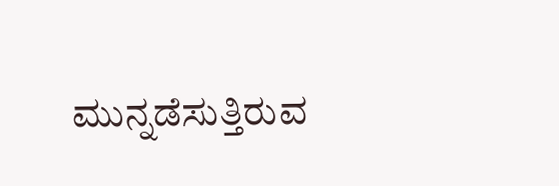ಮುನ್ನಡೆಸುತ್ತಿರುವ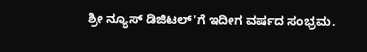ಶ್ರೀ ನ್ಯೂಸ್ ಡಿಜಿಟಲ್'ಗೆ ಇದೀಗ ವರ್ಷದ ಸಂಭ್ರಮ.